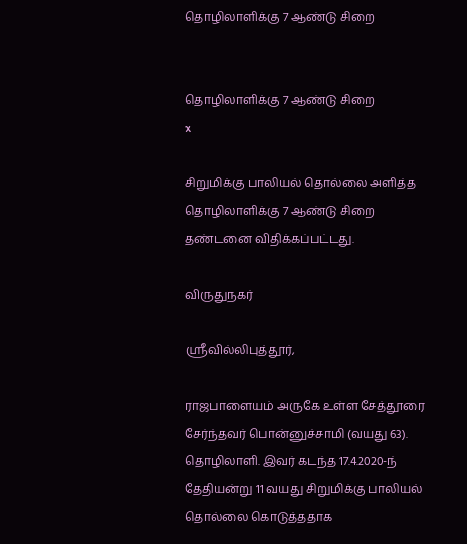தொழிலாளிக்கு 7 ஆண்டு சிறை


தொழிலாளிக்கு 7 ஆண்டு சிறை
x

சிறுமிக்கு பாலியல் தொல்லை அளித்த தொழிலாளிக்கு 7 ஆண்டு சிறை தண்டனை விதிக்கப்பட்டது.

விருதுநகர்

ஸ்ரீவில்லிபுத்தூர்,

ராஜபாளையம் அருகே உள்ள சேத்தூரை சேர்ந்தவர் பொன்னுச்சாமி (வயது 63). தொழிலாளி. இவர் கடந்த 17.4.2020-ந் தேதியன்று 11 வயது சிறுமிக்கு பாலியல் தொல்லை கொடுத்ததாக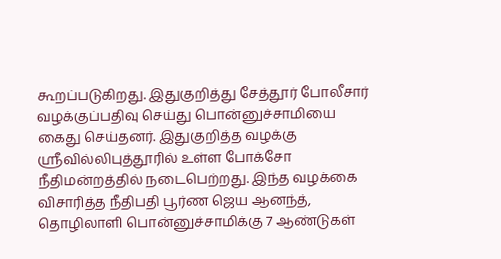கூறப்படுகிறது. இதுகுறித்து சேத்தூர் போலீசார் வழக்குப்பதிவு செய்து பொன்னுச்சாமியை கைது செய்தனர். இதுகுறித்த வழக்கு ஸ்ரீவில்லிபுத்தூரில் உள்ள போக்சோ நீதிமன்றத்தில் நடைபெற்றது. இந்த வழக்கை விசாரித்த நீதிபதி பூர்ண ஜெய ஆனந்த், தொழிலாளி பொன்னுச்சாமிக்கு 7 ஆண்டுகள்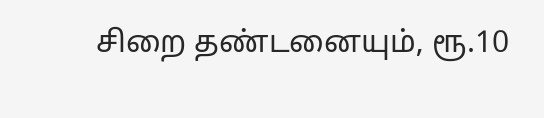சிறை தண்டனையும், ரூ.10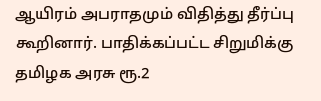ஆயிரம் அபராதமும் விதித்து தீர்ப்பு கூறினார். பாதிக்கப்பட்ட சிறுமிக்கு தமிழக அரசு ரூ.2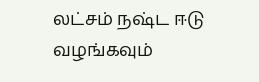லட்சம் நஷ்ட ஈடு வழங்கவும்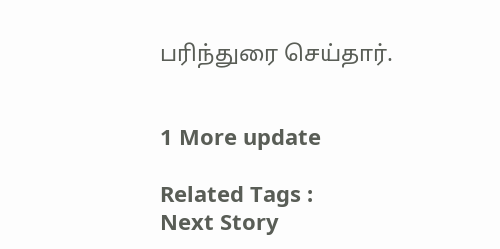பரிந்துரை செய்தார்.


1 More update

Related Tags :
Next Story